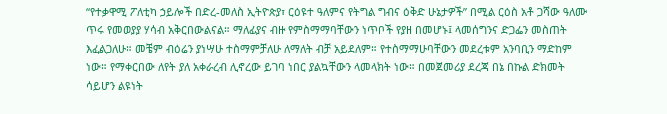“የተቃዋሚ ፖለቲካ ኃይሎች በድረ-መለስ ኢትዮጵያ፣ ርዕዩተ ዓለምና የትግል ግብና ዕቅድ ሁኔታዎች” በሚል ርዕስ አቶ ጋሻው ዓለሙ ጥሩ የመወያያ ሃሳብ አቅርበውልናል። ማለፊያና ብዙ የምስማማባቸውን ነጥቦች የያዘ በመሆኑ፤ ላመሰግንና ድጋፌን መስጠት እፈልጋለሁ። መቼም ብዕሬን ያነሣሁ ተስማምቻለሁ ለማለት ብቻ አይደለም። የተስማማሁባቸውን መደረቱም አንባቢን ማድከም ነው። የማቀርበው ለየት ያለ አቀራረብ ሊኖረው ይገባ ነበር ያልኳቸውን ላመላክት ነው። በመጀመሪያ ደረጃ በኔ በኩል ድክመት ሳይሆን ልዩነት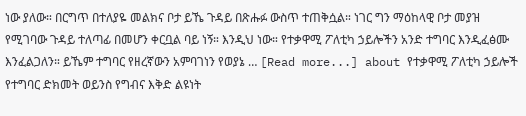ነው ያለው። በርግጥ በተለያዬ መልክና ቦታ ይኼ ጉዳይ በጽሑፉ ውስጥ ተጠቅሷል። ነገር ግን ማዕከላዊ ቦታ መያዝ የሚገባው ጉዳይ ተለጣፊ በመሆን ቀርቧል ባይ ነኝ። እንዲህ ነው። የተቃዋሚ ፖለቲካ ኃይሎችን አንድ ተግባር እንዲፈፅሙ እንፈልጋለን። ይኼም ተግባር የዘረኛውን አምባገነን የወያኔ … [Read more...] about የተቃዋሚ ፖለቲካ ኃይሎች የተግባር ድክመት ወይንስ የግብና እቅድ ልዩነት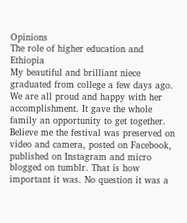Opinions
The role of higher education and Ethiopia
My beautiful and brilliant niece graduated from college a few days ago. We are all proud and happy with her accomplishment. It gave the whole family an opportunity to get together. Believe me the festival was preserved on video and camera, posted on Facebook, published on Instagram and micro blogged on tumblr. That is how important it was. No question it was a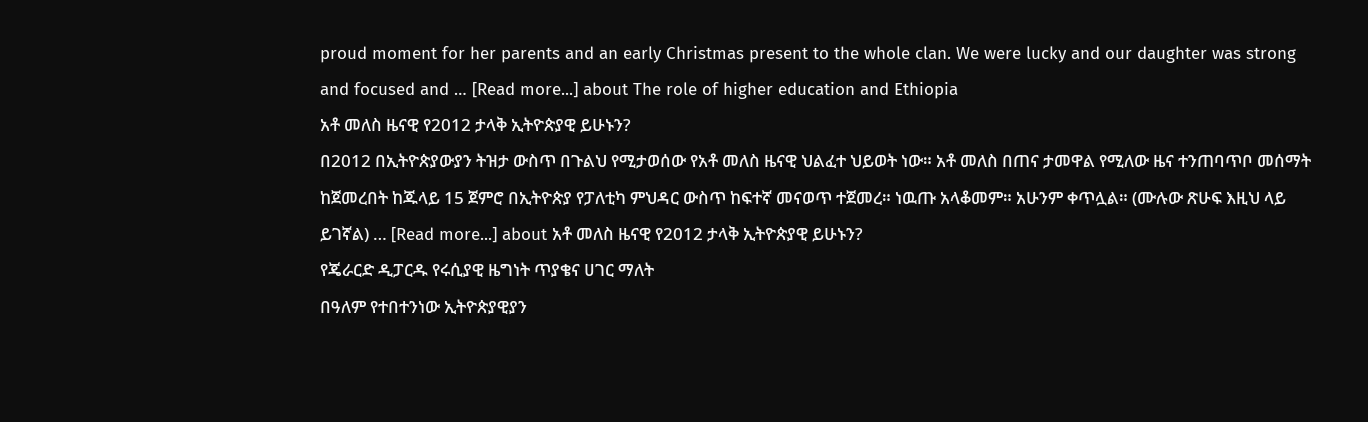proud moment for her parents and an early Christmas present to the whole clan. We were lucky and our daughter was strong and focused and … [Read more...] about The role of higher education and Ethiopia
አቶ መለስ ዜናዊ የ2012 ታላቅ ኢትዮጵያዊ ይሁኑን?
በ2012 በኢትዮጵያውያን ትዝታ ውስጥ በጉልህ የሚታወሰው የአቶ መለስ ዜናዊ ህልፈተ ህይወት ነው። አቶ መለስ በጠና ታመዋል የሚለው ዜና ተንጠባጥቦ መሰማት ከጀመረበት ከጁላይ 15 ጀምሮ በኢትዮጵያ የፓለቲካ ምህዳር ውስጥ ከፍተኛ መናወጥ ተጀመረ። ነዉጡ አላቆመም። አሁንም ቀጥሏል። (ሙሉው ጽሁፍ እዚህ ላይ ይገኛል) … [Read more...] about አቶ መለስ ዜናዊ የ2012 ታላቅ ኢትዮጵያዊ ይሁኑን?
የጄራርድ ዲፓርዱ የሩሲያዊ ዜግነት ጥያቄና ሀገር ማለት
በዓለም የተበተንነው ኢትዮጵያዊያን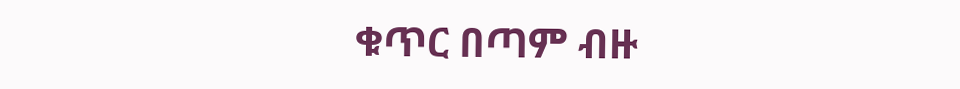ቁጥር በጣም ብዙ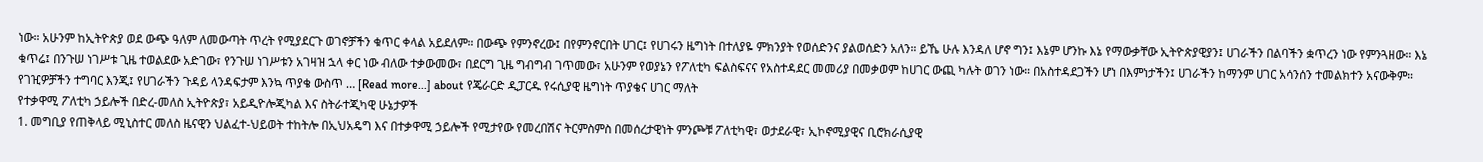ነው። አሁንም ከኢትዮጵያ ወደ ውጭ ዓለም ለመውጣት ጥረት የሚያደርጉ ወገኖቻችን ቁጥር ቀላል አይደለም። በውጭ የምንኖረው፤ በየምንኖርበት ሀገር፤ የሀገሩን ዜግነት በተለያዬ ምክንያት የወሰድንና ያልወሰድን አለን። ይኼ ሁሉ እንዳለ ሆኖ ግን፤ እኔም ሆንኩ እኔ የማውቃቸው ኢትዮጵያዊያን፤ ሀገራችን በልባችን ቋጥረን ነው የምንጓዘው። እኔ ቁጥሬ፤ በንጉሠ ነገሥቱ ጊዜ ተወልደው አድገው፣ የንጉሠ ነገሥቱን አገዛዝ ኋላ ቀር ነው ብለው ተቃውመው፣ በደርግ ጊዜ ግብግብ ገጥመው፣ አሁንም የወያኔን የፖለቲካ ፍልስፍናና የአስተዳደር መመሪያ በመቃወም ከሀገር ውጪ ካሉት ወገን ነው። በአስተዳደጋችን ሆነ በእምነታችን፤ ሀገራችን ከማንም ሀገር አሳንሰን ተመልክተን አናውቅም። የገዢዎቻችን ተግባር እንጂ፤ የሀገራችን ጉዳይ ላንዳፍታም እንኳ ጥያቄ ውስጥ … [Read more...] about የጄራርድ ዲፓርዱ የሩሲያዊ ዜግነት ጥያቄና ሀገር ማለት
የተቃዋሚ ፖለቲካ ኃይሎች በድረ-መለስ ኢትዮጵያ፣ አይዲዮሎጂካል እና ስትራተጂካዊ ሁኔታዎች
1. መግቢያ የጠቅላይ ሚኒስተር መለስ ዜናዊን ህልፈተ-ህይወት ተከትሎ በኢህአዴግ እና በተቃዋሚ ኃይሎች የሚታየው የመረበሽና ትርምስምስ በመሰረታዊነት ምንጮቹ ፖለቲካዊ፣ ወታደራዊ፣ ኢኮኖሚያዊና ቢሮክራሲያዊ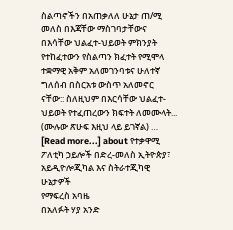ስልጣኖችን በአጠቃለለ ሁኔታ ጠ/ሚ መለስ በእጃቸው ማስገባታቸውና በእሳቸው ህልፈተ-ህይወት ምክንያት የተከፈተውን የስልጣን ክፈተት የሚሞላ ተቋማዊ አቅም አለመገንባቱና ሁለተኛ ግለሰብ በስርአቱ ውስጥ አለመኖር ናቸው:: ስለዚህም በእርሳቸው ህልፈተ-ህይወት የተፈጠረውን ክፍተት ለመሙላት... (ሙሉው ጽሁፍ እዚህ ላይ ይገኛል) … [Read more...] about የተቃዋሚ ፖለቲካ ኃይሎች በድረ-መለስ ኢትዮጵያ፣ አይዲዮሎጂካል እና ስትራተጂካዊ ሁኔታዎች
የማፍረስ አባዜ
በአለፉት ሃያ አንድ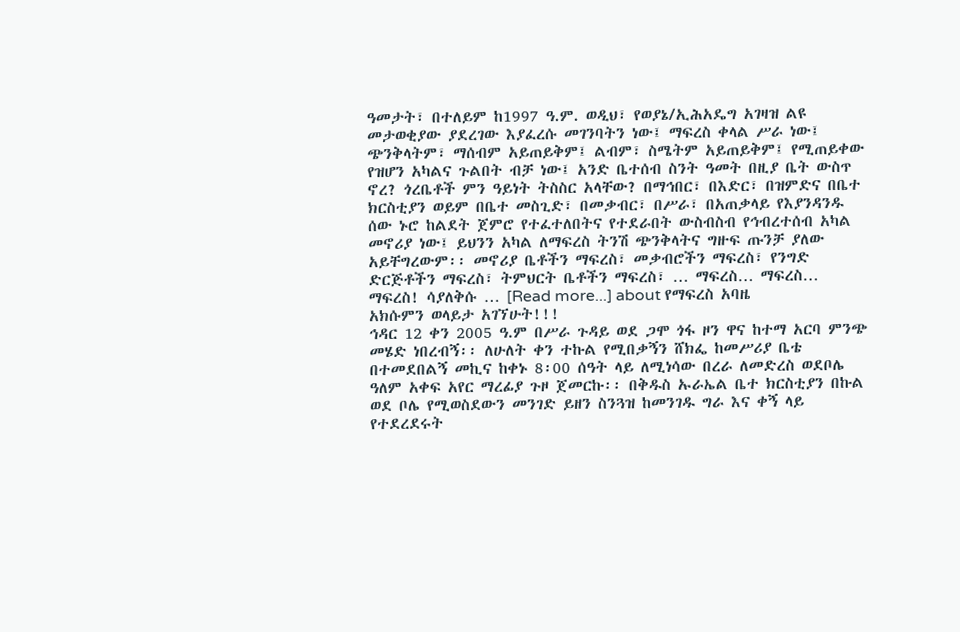ዓመታት፣ በተለይም ከ1997 ዓ.ም. ወዲህ፣ የወያኔ/ኢሕአዴግ አገዛዝ ልዩ መታወቂያው ያደረገው እያፈረሱ መገንባትን ነው፤ ማፍረስ ቀላል ሥራ ነው፤ ጭንቅላትም፣ ማሰብም አይጠይቅም፤ ልብም፣ ስሜትም አይጠይቅም፤ የሚጠይቀው የዝሆን አካልና ጉልበት ብቻ ነው፤ አንድ ቤተሰብ ስንት ዓመት በዚያ ቤት ውስጥ ኖረ? ጎረቤቶች ምን ዓይነት ትስስር አላቸው? በማኅበር፣ በእድር፣ በዝምድና በቤተ ክርስቲያን ወይም በቤተ መስጊድ፣ በመቃብር፣ በሥራ፣ በአጠቃላይ የእያንዳንዱ ሰው ኑሮ ከልደት ጀምሮ የተፈተለበትና የተደራበት ውስብስብ የኅብረተሰብ አካል መኖሪያ ነው፤ ይህንን አካል ለማፍረስ ትንሽ ጭንቅላትና ግዙፍ ጡንቻ ያለው አይቸግረውም፡፡ መኖሪያ ቤቶችን ማፍረስ፣ መቃብሮችን ማፍረስ፣ የንግድ ድርጅቶችን ማፍረስ፣ ትምህርት ቤቶችን ማፍረስ፣ … ማፍረስ… ማፍረስ… ማፍረስ! ሳያለቅሱ … [Read more...] about የማፍረስ አባዜ
አክሱምን ወላይታ አገኘሁት!!!
ኅዳር 12 ቀን 2005 ዓ.ም በሥራ ጉዳይ ወደ ጋሞ ጎፋ ዞን ዋና ከተማ አርባ ምንጭ መሄድ ነበረብኝ፡፡ ለሁለት ቀን ተኩል የሚበቃኝን ሸክፌ ከመሥሪያ ቤቴ በተመደበልኝ መኪና ከቀኑ 8፡00 ሰዓት ላይ ለሚነሳው በረራ ለመድረስ ወደቦሌ ዓለም አቀፍ አየር ማረፊያ ጉዞ ጀመርኩ፡፡ በቅዱስ ኡራኤል ቤተ ክርስቲያን በኩል ወደ ቦሌ የሚወስደውን መንገድ ይዘን ስንጓዝ ከመንገዱ ግራ እና ቀኝ ላይ የተደረደሩት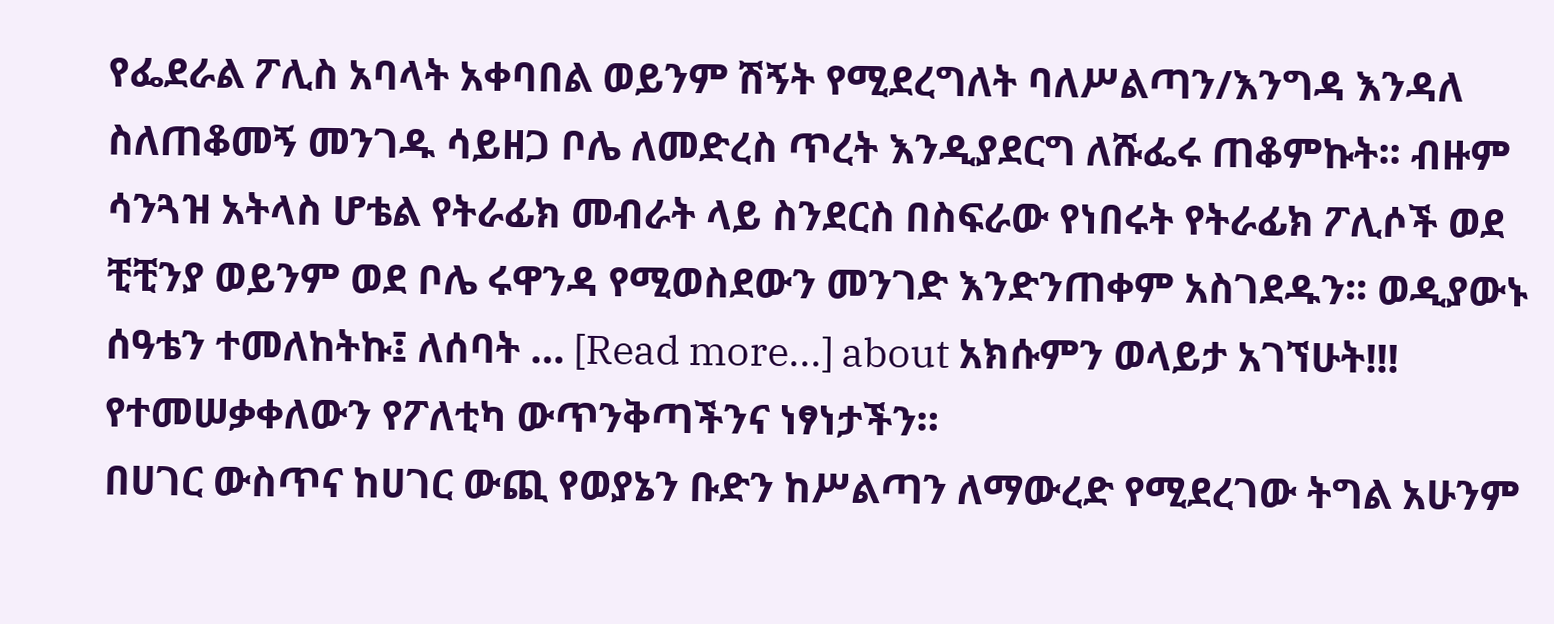የፌደራል ፖሊስ አባላት አቀባበል ወይንም ሽኝት የሚደረግለት ባለሥልጣን/እንግዳ እንዳለ ስለጠቆመኝ መንገዱ ሳይዘጋ ቦሌ ለመድረስ ጥረት እንዲያደርግ ለሹፌሩ ጠቆምኩት፡፡ ብዙም ሳንጓዝ አትላስ ሆቴል የትራፊክ መብራት ላይ ስንደርስ በስፍራው የነበሩት የትራፊክ ፖሊሶች ወደ ቺቺንያ ወይንም ወደ ቦሌ ሩዋንዳ የሚወስደውን መንገድ እንድንጠቀም አስገደዱን፡፡ ወዲያውኑ ሰዓቴን ተመለከትኩ፤ ለሰባት … [Read more...] about አክሱምን ወላይታ አገኘሁት!!!
የተመሠቃቀለውን የፖለቲካ ውጥንቅጣችንና ነፃነታችን።
በሀገር ውስጥና ከሀገር ውጪ የወያኔን ቡድን ከሥልጣን ለማውረድ የሚደረገው ትግል አሁንም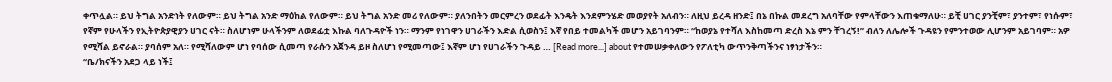ቀጥሏል። ይህ ትግል አንድነት የለውም። ይህ ትግል አንድ ማዕከል የለውም። ይህ ትግል አንድ መሪ የለውም። ያለንበትን መርምረን ወደፊት እንዴት እንደምንሄድ መወያየት አለብን። ለዚህ ይረዳ ዘንድ፤ በኔ በኩል መደረግ አለባቸው የምላቸውን እጠቁማለሁ። ይቺ ሀገር ያንቺም፣ ያንተም፣ የነሱም፣ የኛም የሁላችን የኢትዮጵያዊያን ሀገር ናት። ስለሆነም ሁላችንም ለወደፊቷ እኩል ባለጉዳዮች ነን። ማንም የነገዋን ሀገራችን እድል ሲወስን፤ እኛ የበይ ተመልካች መሆን አይገባንም። “ከወያኔ የተሻለ እስከመጣ ድረስ እኔ ምን ቸገረኝ!” ብለን ለሌሎች ጉዳዩን የምንተወው ሊሆንም አይገባም። አዎ የሚሻል ይኖራል። ያባሰም አለ። የሚሻለውም ሆነ የባሰው ሲመጣ የራሱን አጀንዳ ይዞ ስለሆነ የሚመጣው፤ እኛም ሆነ የሀገራችን ጉዳይ … [Read more...] about የተመሠቃቀለውን የፖለቲካ ውጥንቅጣችንና ነፃነታችን።
“ቤ/ክናችን አደጋ ላይ ነች፤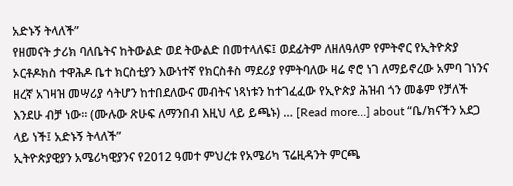አድኑኝ ትላለች”
የዘመናት ታሪክ ባለቤትና ከትውልድ ወደ ትውልድ በመተላለፍ፤ ወደፊትም ለዘለዓለም የምትኖር የኢትዮጵያ ኦርቶዶክስ ተዋሕዶ ቤተ ክርስቲያን እውነተኛ የክርስቶስ ማደሪያ የምትባለው ዛሬ ኖሮ ነገ ለማይኖረው አምባ ገነንና ዘረኛ አገዛዝ መሣሪያ ሳትሆን ከተበደለውና መብትና ነጻነቱን ከተገፈፈው የኢዮጵያ ሕዝብ ጎን መቆም የቻለች እንደሁ ብቻ ነው። (ሙሉው ጽሁፍ ለማንበብ እዚህ ላይ ይጫኑ) … [Read more...] about “ቤ/ክናችን አደጋ ላይ ነች፤ አድኑኝ ትላለች”
ኢትዮጵያዊያን አሜሪካዊያንና የ2012 ዓመተ ምህረቱ የአሜሪካ ፕሬዚዳንት ምርጫ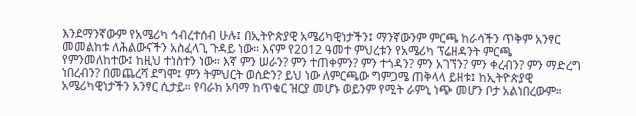እንደማንኛውም የአሜሪካ ኅብረተሰብ ሁሉ፤ በኢትዮጵያዊ አሜሪካዊነታችን፤ ማንኛውንም ምርጫ ከራሳችን ጥቅም አንፃር መመልከቱ ለሕልውናችን አስፈላጊ ጉዳይ ነው። እናም የ2012 ዓመተ ምህረቱን የአሜሪካ ፕሬዘዳንት ምርጫ የምንመለከተው፤ ከዚህ ተነስተን ነው። እኛ ምን ሠራን? ምን ተጠቀምን? ምን ተጎዳን? ምን አገኘን? ምን ቀረብን? ምን ማድረግ ነበረብን? በመጨረሻ ደግሞ፤ ምን ትምህርት ወሰድን? ይህ ነው ለምርጫው ግምጋሜ ጠቅላላ ይዘቱ፤ ከኢትዮጵያዊ አሜሪካዊነታችን አንፃር ሲታይ። የባራክ ኦባማ ከጥቁር ዝርያ መሆኑ ወይንም የሚት ራምኒ ነጭ መሆን ቦታ አልነበረውም።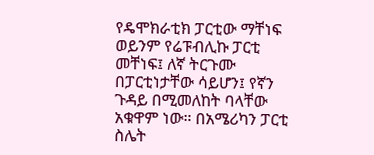የዴሞክራቲክ ፓርቲው ማቸነፍ ወይንም የሬፑብሊኩ ፓርቲ መቸነፍ፤ ለኛ ትርጉሙ በፓርቲነታቸው ሳይሆን፤ የኛን ጉዳይ በሚመለከት ባላቸው አቁዋም ነው። በአሜሪካን ፓርቲ ስሌት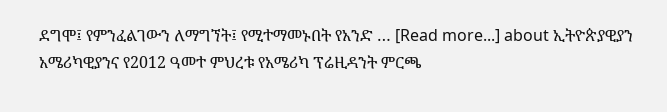ደግሞ፤ የምንፈልገውን ለማግኘት፤ የሚተማመኑበት የአንድ … [Read more...] about ኢትዮጵያዊያን አሜሪካዊያንና የ2012 ዓመተ ምህረቱ የአሜሪካ ፕሬዚዳንት ምርጫ